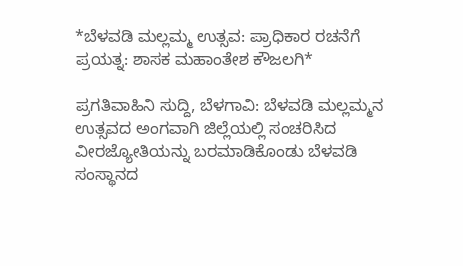*ಬೆಳವಡಿ‌ ಮಲ್ಲಮ್ಮ ಉತ್ಸವ: ಪ್ರಾಧಿಕಾರ ರಚನೆಗೆ ಪ್ರಯತ್ನ: ಶಾಸಕ ಮಹಾಂತೇಶ ಕೌಜಲಗಿ*

ಪ್ರಗತಿವಾಹಿನಿ ಸುದ್ದಿ, ಬೆಳಗಾವಿ: ಬೆಳವಡಿ ಮಲ್ಲಮ್ಮನ ಉತ್ಸವದ ಅಂಗವಾಗಿ ಜಿಲ್ಲೆಯಲ್ಲಿ ಸಂಚರಿಸಿದ ವೀರಜ್ಯೋತಿಯನ್ನು ಬರಮಾಡಿಕೊಂಡು ಬೆಳವಡಿ ಸಂಸ್ಥಾನದ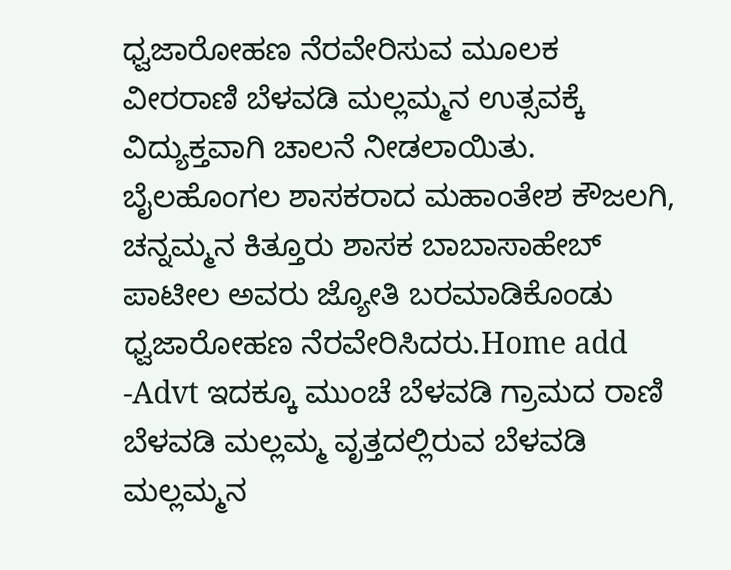ಧ್ವಜಾರೋಹಣ ನೆರವೇರಿಸುವ ಮೂಲಕ ವೀರರಾಣಿ ಬೆಳವಡಿ ಮಲ್ಲಮ್ಮನ ಉತ್ಸವಕ್ಕೆ ವಿದ್ಯುಕ್ತವಾಗಿ ಚಾಲನೆ‌ ನೀಡಲಾಯಿತು. ಬೈಲಹೊಂಗಲ‌ ಶಾಸಕರಾದ ಮಹಾಂತೇಶ ಕೌಜಲಗಿ, ಚನ್ನಮ್ಮನ‌ ಕಿತ್ತೂರು ಶಾಸಕ‌ ಬಾಬಾಸಾಹೇಬ್ ಪಾಟೀಲ ಅವರು ಜ್ಯೋತಿ ಬರಮಾಡಿಕೊಂಡು ಧ್ವಜಾರೋಹಣ ನೆರವೇರಿಸಿದರು.Home add -Advt ಇದಕ್ಕೂ ಮುಂಚೆ ಬೆಳವಡಿ ಗ್ರಾಮದ ರಾಣಿ ಬೆಳವಡಿ ಮಲ್ಲಮ್ಮ ವೃತ್ತದಲ್ಲಿರುವ ಬೆಳವಡಿ ಮಲ್ಲಮ್ಮನ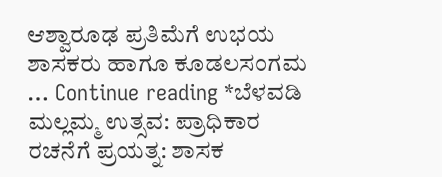ಆಶ್ವಾರೂಢ ಪ್ರತಿಮೆಗೆ ಉಭಯ ಶಾಸಕರು ಹಾಗೂ ಕೂಡಲಸಂಗಮ … Continue reading *ಬೆಳವಡಿ‌ ಮಲ್ಲಮ್ಮ ಉತ್ಸವ: ಪ್ರಾಧಿಕಾರ ರಚನೆಗೆ ಪ್ರಯತ್ನ: ಶಾಸಕ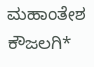ಮಹಾಂತೇಶ ಕೌಜಲಗಿ*